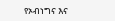የኦብነግና እና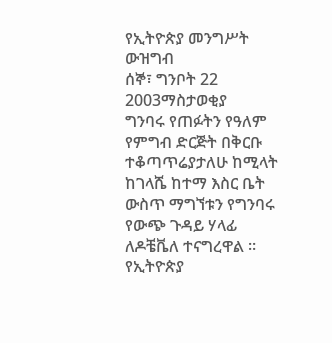የኢትዮጵያ መንግሥት ውዝግብ
ሰኞ፣ ግንቦት 22 2003ማስታወቂያ
ግንባሩ የጠፉትን የዓለም የምግብ ድርጅት በቅርቡ ተቆጣጥሬያታለሁ ከሚላት ከገላሼ ከተማ እስር ቤት ውስጥ ማግኘቱን የግንባሩ የውጭ ጉዳይ ሃላፊ ለዶቼቬለ ተናግረዋል ። የኢትዮጵያ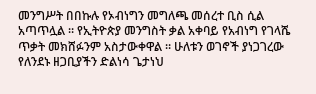መንግሥት በበኩሉ የኦብነግን መግለጫ መሰረተ ቢስ ሲል አጣጥሏል ። የኢትዮጵያ መንግስት ቃል አቀባይ የአብነግ የገላሼ ጥቃት መክሸፉንም አስታውቀዋል ። ሁለቱን ወገኖች ያነጋገረው የለንደኑ ዘጋቢያችን ድልነሳ ጌታነህ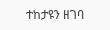ተከታዩን ዘገባ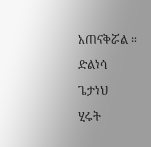አጠናቅሯል ።
ድልነሳ ጌታነህ
ሂሩት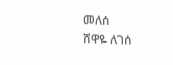መለሰ
ሸዋዬ ለገሰ